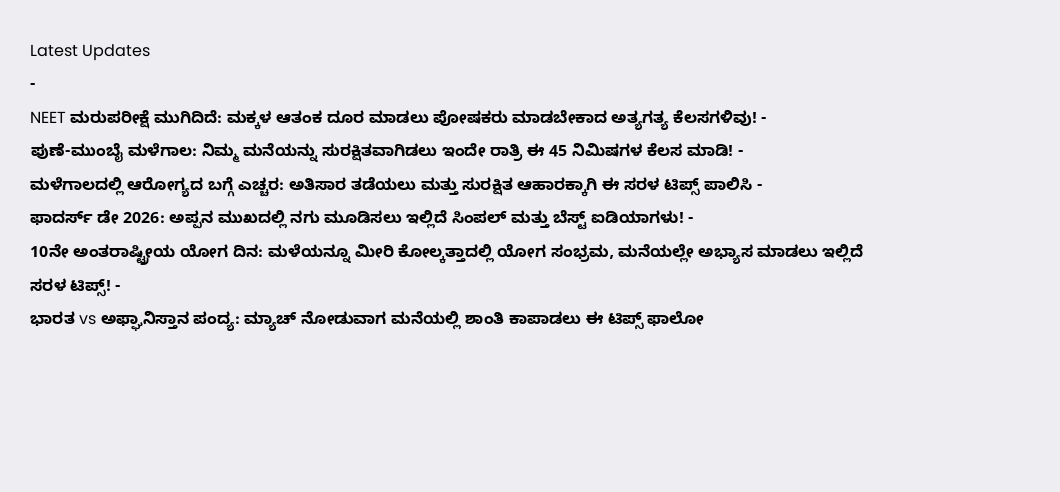Latest Updates
-
NEET ಮರುಪರೀಕ್ಷೆ ಮುಗಿದಿದೆ: ಮಕ್ಕಳ ಆತಂಕ ದೂರ ಮಾಡಲು ಪೋಷಕರು ಮಾಡಬೇಕಾದ ಅತ್ಯಗತ್ಯ ಕೆಲಸಗಳಿವು! -
ಪುಣೆ-ಮುಂಬೈ ಮಳೆಗಾಲ: ನಿಮ್ಮ ಮನೆಯನ್ನು ಸುರಕ್ಷಿತವಾಗಿಡಲು ಇಂದೇ ರಾತ್ರಿ ಈ 45 ನಿಮಿಷಗಳ ಕೆಲಸ ಮಾಡಿ! -
ಮಳೆಗಾಲದಲ್ಲಿ ಆರೋಗ್ಯದ ಬಗ್ಗೆ ಎಚ್ಚರ: ಅತಿಸಾರ ತಡೆಯಲು ಮತ್ತು ಸುರಕ್ಷಿತ ಆಹಾರಕ್ಕಾಗಿ ಈ ಸರಳ ಟಿಪ್ಸ್ ಪಾಲಿಸಿ -
ಫಾದರ್ಸ್ ಡೇ 2026: ಅಪ್ಪನ ಮುಖದಲ್ಲಿ ನಗು ಮೂಡಿಸಲು ಇಲ್ಲಿದೆ ಸಿಂಪಲ್ ಮತ್ತು ಬೆಸ್ಟ್ ಐಡಿಯಾಗಳು! -
10ನೇ ಅಂತರಾಷ್ಟ್ರೀಯ ಯೋಗ ದಿನ: ಮಳೆಯನ್ನೂ ಮೀರಿ ಕೋಲ್ಕತ್ತಾದಲ್ಲಿ ಯೋಗ ಸಂಭ್ರಮ, ಮನೆಯಲ್ಲೇ ಅಭ್ಯಾಸ ಮಾಡಲು ಇಲ್ಲಿದೆ ಸರಳ ಟಿಪ್ಸ್! -
ಭಾರತ vs ಅಫ್ಘಾನಿಸ್ತಾನ ಪಂದ್ಯ: ಮ್ಯಾಚ್ ನೋಡುವಾಗ ಮನೆಯಲ್ಲಿ ಶಾಂತಿ ಕಾಪಾಡಲು ಈ ಟಿಪ್ಸ್ ಫಾಲೋ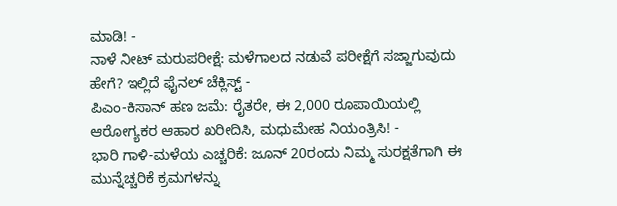ಮಾಡಿ! -
ನಾಳೆ ನೀಟ್ ಮರುಪರೀಕ್ಷೆ: ಮಳೆಗಾಲದ ನಡುವೆ ಪರೀಕ್ಷೆಗೆ ಸಜ್ಜಾಗುವುದು ಹೇಗೆ? ಇಲ್ಲಿದೆ ಫೈನಲ್ ಚೆಕ್ಲಿಸ್ಟ್ -
ಪಿಎಂ-ಕಿಸಾನ್ ಹಣ ಜಮೆ: ರೈತರೇ, ಈ 2,000 ರೂಪಾಯಿಯಲ್ಲಿ ಆರೋಗ್ಯಕರ ಆಹಾರ ಖರೀದಿಸಿ, ಮಧುಮೇಹ ನಿಯಂತ್ರಿಸಿ! -
ಭಾರಿ ಗಾಳಿ-ಮಳೆಯ ಎಚ್ಚರಿಕೆ: ಜೂನ್ 20ರಂದು ನಿಮ್ಮ ಸುರಕ್ಷತೆಗಾಗಿ ಈ ಮುನ್ನೆಚ್ಚರಿಕೆ ಕ್ರಮಗಳನ್ನು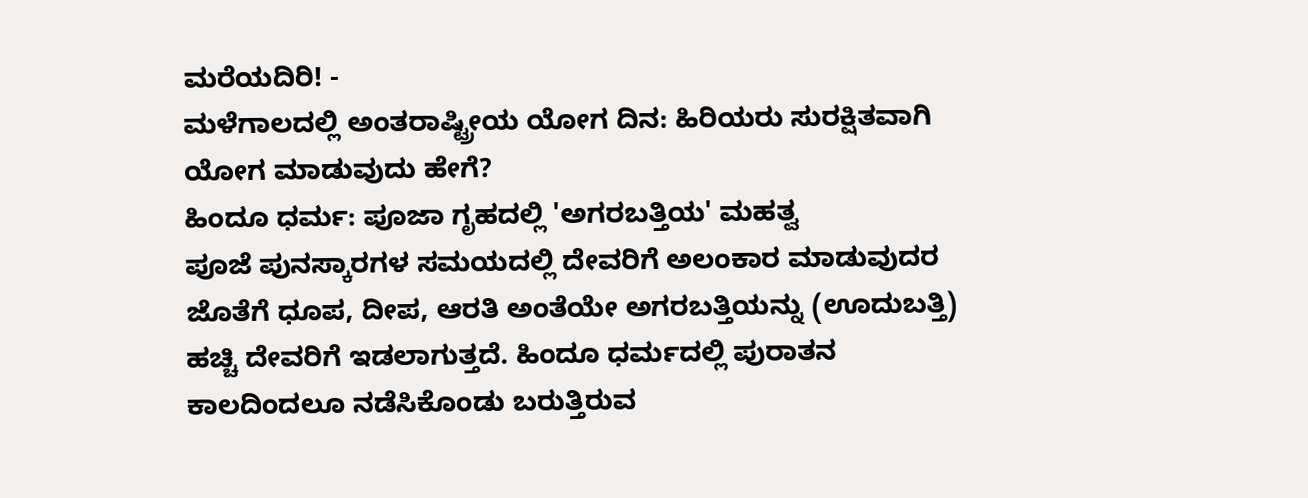ಮರೆಯದಿರಿ! -
ಮಳೆಗಾಲದಲ್ಲಿ ಅಂತರಾಷ್ಟ್ರೀಯ ಯೋಗ ದಿನ: ಹಿರಿಯರು ಸುರಕ್ಷಿತವಾಗಿ ಯೋಗ ಮಾಡುವುದು ಹೇಗೆ?
ಹಿಂದೂ ಧರ್ಮ: ಪೂಜಾ ಗೃಹದಲ್ಲಿ 'ಅಗರಬತ್ತಿಯ' ಮಹತ್ವ
ಪೂಜೆ ಪುನಸ್ಕಾರಗಳ ಸಮಯದಲ್ಲಿ ದೇವರಿಗೆ ಅಲಂಕಾರ ಮಾಡುವುದರ ಜೊತೆಗೆ ಧೂಪ, ದೀಪ, ಆರತಿ ಅಂತೆಯೇ ಅಗರಬತ್ತಿಯನ್ನು (ಊದುಬತ್ತಿ) ಹಚ್ಚಿ ದೇವರಿಗೆ ಇಡಲಾಗುತ್ತದೆ. ಹಿಂದೂ ಧರ್ಮದಲ್ಲಿ ಪುರಾತನ ಕಾಲದಿಂದಲೂ ನಡೆಸಿಕೊಂಡು ಬರುತ್ತಿರುವ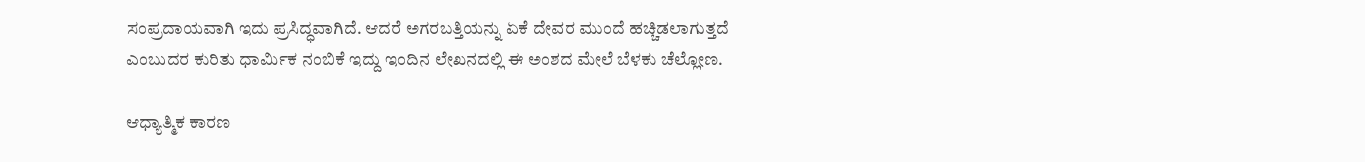ಸಂಪ್ರದಾಯವಾಗಿ ಇದು ಪ್ರಸಿದ್ಧವಾಗಿದೆ. ಆದರೆ ಅಗರಬತ್ತಿಯನ್ನು ಏಕೆ ದೇವರ ಮುಂದೆ ಹಚ್ಚಿಡಲಾಗುತ್ತದೆ ಎಂಬುದರ ಕುರಿತು ಧಾರ್ಮಿಕ ನಂಬಿಕೆ ಇದ್ದು ಇಂದಿನ ಲೇಖನದಲ್ಲಿ ಈ ಅಂಶದ ಮೇಲೆ ಬೆಳಕು ಚೆಲ್ಲೋಣ.

ಆಧ್ಯಾತ್ಮಿಕ ಕಾರಣ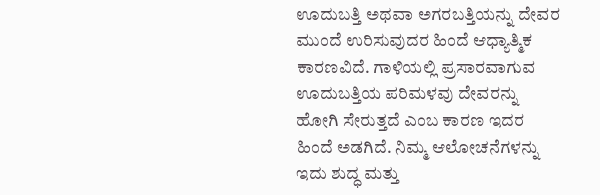ಊದುಬತ್ತಿ ಅಥವಾ ಅಗರಬತ್ತಿಯನ್ನು ದೇವರ ಮುಂದೆ ಉರಿಸುವುದರ ಹಿಂದೆ ಆಧ್ಯಾತ್ಮಿಕ ಕಾರಣವಿದೆ. ಗಾಳಿಯಲ್ಲಿ ಪ್ರಸಾರವಾಗುವ ಊದುಬತ್ತಿಯ ಪರಿಮಳವು ದೇವರನ್ನು ಹೋಗಿ ಸೇರುತ್ತದೆ ಎಂಬ ಕಾರಣ ಇದರ ಹಿಂದೆ ಅಡಗಿದೆ. ನಿಮ್ಮ ಆಲೋಚನೆಗಳನ್ನು ಇದು ಶುದ್ಧ ಮತ್ತು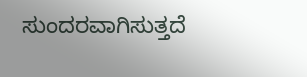ಸುಂದರವಾಗಿಸುತ್ತದೆ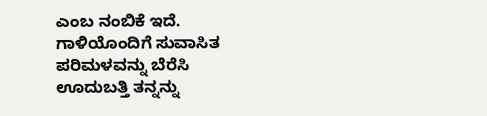ಎಂಬ ನಂಬಿಕೆ ಇದೆ.
ಗಾಳಿಯೊಂದಿಗೆ ಸುವಾಸಿತ ಪರಿಮಳವನ್ನು ಬೆರೆಸಿ ಊದುಬತ್ತಿ ತನ್ನನ್ನು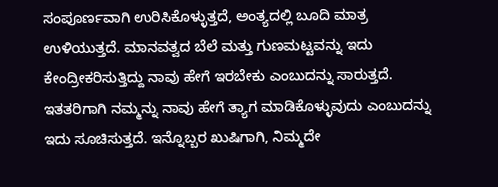ಸಂಪೂರ್ಣವಾಗಿ ಉರಿಸಿಕೊಳ್ಳುತ್ತದೆ, ಅಂತ್ಯದಲ್ಲಿ ಬೂದಿ ಮಾತ್ರ ಉಳಿಯುತ್ತದೆ. ಮಾನವತ್ವದ ಬೆಲೆ ಮತ್ತು ಗುಣಮಟ್ಟವನ್ನು ಇದು ಕೇಂದ್ರೀಕರಿಸುತ್ತಿದ್ದು ನಾವು ಹೇಗೆ ಇರಬೇಕು ಎಂಬುದನ್ನು ಸಾರುತ್ತದೆ. ಇತತರಿಗಾಗಿ ನಮ್ಮನ್ನು ನಾವು ಹೇಗೆ ತ್ಯಾಗ ಮಾಡಿಕೊಳ್ಳುವುದು ಎಂಬುದನ್ನು ಇದು ಸೂಚಿಸುತ್ತದೆ. ಇನ್ನೊಬ್ಬರ ಖುಷಿಗಾಗಿ, ನಿಮ್ಮದೇ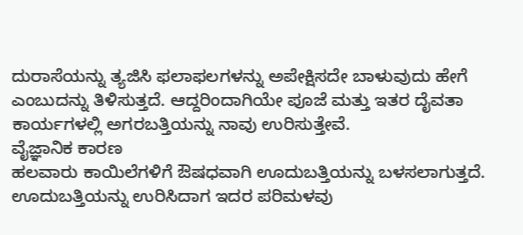ದುರಾಸೆಯನ್ನು ತ್ಯಜಿಸಿ ಫಲಾಫಲಗಳನ್ನು ಅಪೇಕ್ಷಿಸದೇ ಬಾಳುವುದು ಹೇಗೆ ಎಂಬುದನ್ನು ತಿಳಿಸುತ್ತದೆ. ಆದ್ದರಿಂದಾಗಿಯೇ ಪೂಜೆ ಮತ್ತು ಇತರ ದೈವತಾ ಕಾರ್ಯಗಳಲ್ಲಿ ಅಗರಬತ್ತಿಯನ್ನು ನಾವು ಉರಿಸುತ್ತೇವೆ.
ವೈಜ್ಞಾನಿಕ ಕಾರಣ
ಹಲವಾರು ಕಾಯಿಲೆಗಳಿಗೆ ಔಷಧವಾಗಿ ಊದುಬತ್ತಿಯನ್ನು ಬಳಸಲಾಗುತ್ತದೆ. ಊದುಬತ್ತಿಯನ್ನು ಉರಿಸಿದಾಗ ಇದರ ಪರಿಮಳವು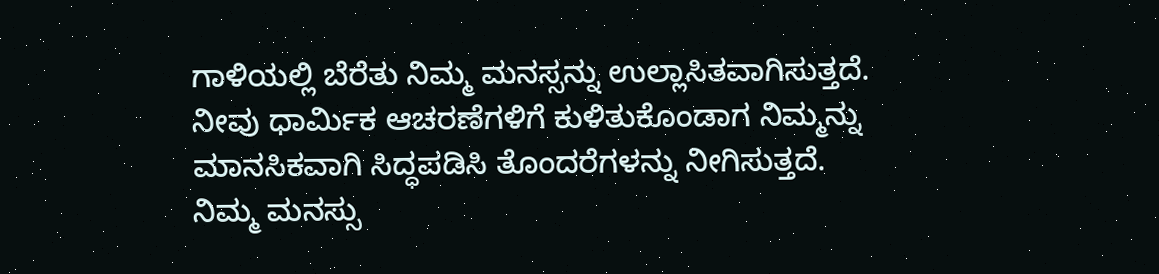ಗಾಳಿಯಲ್ಲಿ ಬೆರೆತು ನಿಮ್ಮ ಮನಸ್ಸನ್ನು ಉಲ್ಲಾಸಿತವಾಗಿಸುತ್ತದೆ. ನೀವು ಧಾರ್ಮಿಕ ಆಚರಣೆಗಳಿಗೆ ಕುಳಿತುಕೊಂಡಾಗ ನಿಮ್ಮನ್ನು ಮಾನಸಿಕವಾಗಿ ಸಿದ್ಧಪಡಿಸಿ ತೊಂದರೆಗಳನ್ನು ನೀಗಿಸುತ್ತದೆ.
ನಿಮ್ಮ ಮನಸ್ಸು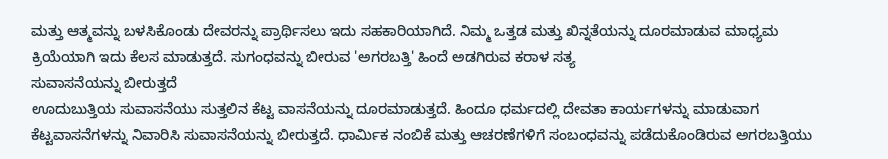ಮತ್ತು ಆತ್ಮವನ್ನು ಬಳಸಿಕೊಂಡು ದೇವರನ್ನು ಪ್ರಾರ್ಥಿಸಲು ಇದು ಸಹಕಾರಿಯಾಗಿದೆ. ನಿಮ್ಮ ಒತ್ತಡ ಮತ್ತು ಖಿನ್ನತೆಯನ್ನು ದೂರಮಾಡುವ ಮಾಧ್ಯಮ ಕ್ರಿಯೆಯಾಗಿ ಇದು ಕೆಲಸ ಮಾಡುತ್ತದೆ. ಸುಗಂಧವನ್ನು ಬೀರುವ 'ಅಗರಬತ್ತಿ' ಹಿಂದೆ ಅಡಗಿರುವ ಕರಾಳ ಸತ್ಯ
ಸುವಾಸನೆಯನ್ನು ಬೀರುತ್ತದೆ
ಊದುಬುತ್ತಿಯ ಸುವಾಸನೆಯು ಸುತ್ತಲಿನ ಕೆಟ್ಟ ವಾಸನೆಯನ್ನು ದೂರಮಾಡುತ್ತದೆ. ಹಿಂದೂ ಧರ್ಮದಲ್ಲಿ ದೇವತಾ ಕಾರ್ಯಗಳನ್ನು ಮಾಡುವಾಗ ಕೆಟ್ಟವಾಸನೆಗಳನ್ನು ನಿವಾರಿಸಿ ಸುವಾಸನೆಯನ್ನು ಬೀರುತ್ತದೆ. ಧಾರ್ಮಿಕ ನಂಬಿಕೆ ಮತ್ತು ಆಚರಣೆಗಳಿಗೆ ಸಂಬಂಧವನ್ನು ಪಡೆದುಕೊಂಡಿರುವ ಅಗರಬತ್ತಿಯು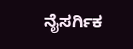ನೈಸರ್ಗಿಕ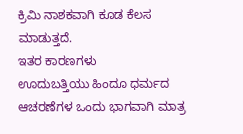ಕ್ರಿಮಿ ನಾಶಕವಾಗಿ ಕೂಡ ಕೆಲಸ ಮಾಡುತ್ತದೆ.
ಇತರ ಕಾರಣಗಳು
ಊದುಬತ್ತಿಯು ಹಿಂದೂ ಧರ್ಮದ ಆಚರಣೆಗಳ ಒಂದು ಭಾಗವಾಗಿ ಮಾತ್ರ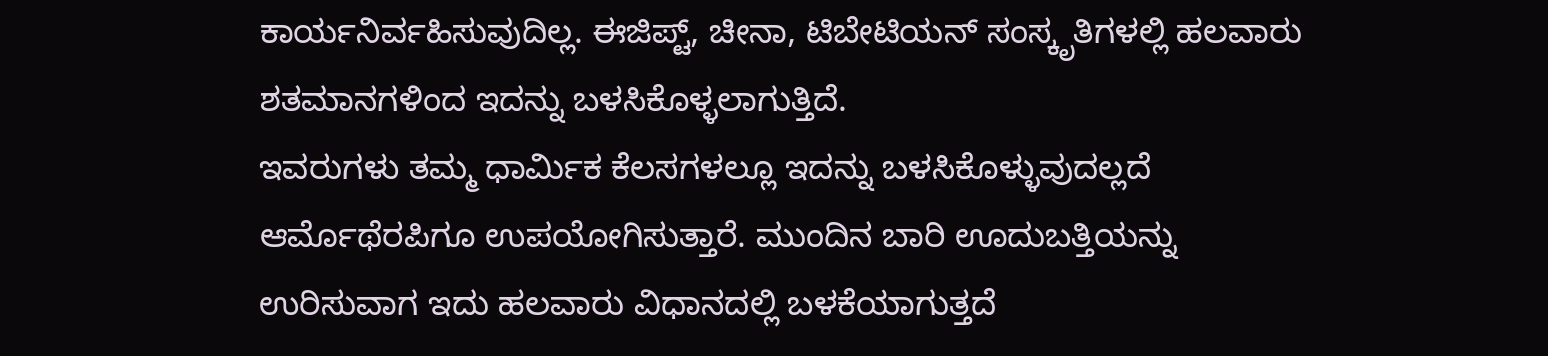ಕಾರ್ಯನಿರ್ವಹಿಸುವುದಿಲ್ಲ. ಈಜಿಪ್ಟ್, ಚೀನಾ, ಟಿಬೇಟಿಯನ್ ಸಂಸ್ಕೃತಿಗಳಲ್ಲಿ ಹಲವಾರು ಶತಮಾನಗಳಿಂದ ಇದನ್ನು ಬಳಸಿಕೊಳ್ಳಲಾಗುತ್ತಿದೆ.
ಇವರುಗಳು ತಮ್ಮ ಧಾರ್ಮಿಕ ಕೆಲಸಗಳಲ್ಲೂ ಇದನ್ನು ಬಳಸಿಕೊಳ್ಳುವುದಲ್ಲದೆ ಆರ್ಮೊಥೆರಪಿಗೂ ಉಪಯೋಗಿಸುತ್ತಾರೆ. ಮುಂದಿನ ಬಾರಿ ಊದುಬತ್ತಿಯನ್ನು ಉರಿಸುವಾಗ ಇದು ಹಲವಾರು ವಿಧಾನದಲ್ಲಿ ಬಳಕೆಯಾಗುತ್ತದೆ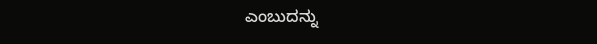ಎಂಬುದನ್ನು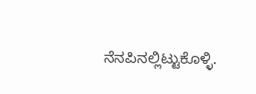ನೆನಪಿನಲ್ಲಿಟ್ಟುಕೊಳ್ಳಿ.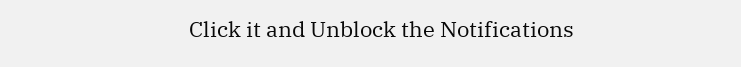Click it and Unblock the Notifications